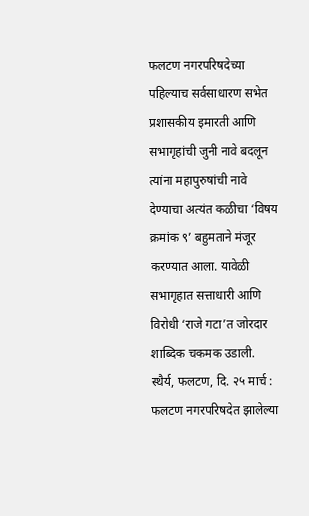फलटण नगरपरिषदेच्या पहिल्याच सर्वसाधारण सभेत प्रशासकीय इमारती आणि सभागृहांची जुनी नावे बदलून त्यांना महापुरुषांची नावे देण्याचा अत्यंत कळीचा ‘विषय क्रमांक ९’ बहुमताने मंजूर करण्यात आला. यावेळी सभागृहात सत्ताधारी आणि विरोधी ‘राजे गटा’त जोरदार शाब्दिक चकमक उडाली.
स्थैर्य, फलटण, दि. २५ मार्च : फलटण नगरपरिषदेत झालेल्या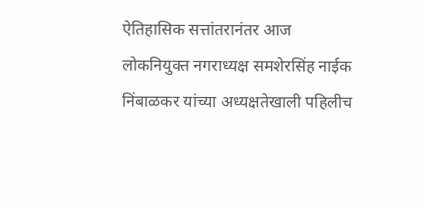ऐतिहासिक सत्तांतरानंतर आज लोकनियुक्त नगराध्यक्ष समशेरसिंह नाईक निंबाळकर यांच्या अध्यक्षतेखाली पहिलीच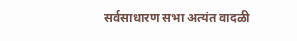सर्वसाधारण सभा अत्यंत वादळी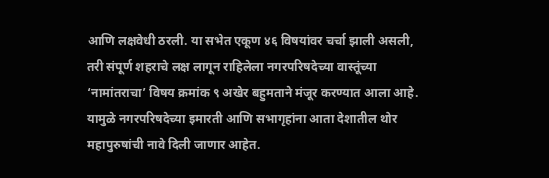आणि लक्षवेधी ठरली. या सभेत एकूण ४६ विषयांवर चर्चा झाली असली, तरी संपूर्ण शहराचे लक्ष लागून राहिलेला नगरपरिषदेच्या वास्तूंच्या ‘नामांतराचा’ विषय क्रमांक ९ अखेर बहुमताने मंजूर करण्यात आला आहे. यामुळे नगरपरिषदेच्या इमारती आणि सभागृहांना आता देशातील थोर महापुरुषांची नावे दिली जाणार आहेत.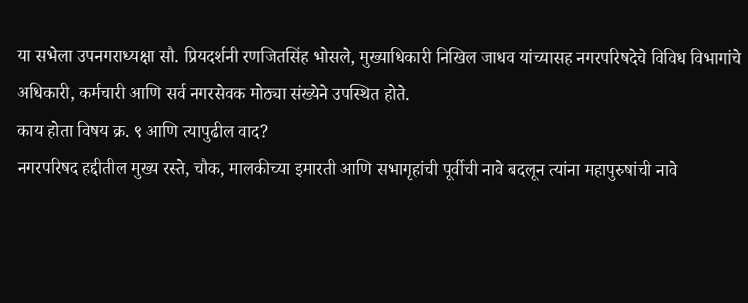या सभेला उपनगराध्यक्षा सौ. प्रियदर्शनी रणजितसिंह भोसले, मुख्याधिकारी निखिल जाधव यांच्यासह नगरपरिषदेचे विविध विभागांचे अधिकारी, कर्मचारी आणि सर्व नगरसेवक मोठ्या संख्येने उपस्थित होते.
काय होता विषय क्र. ९ आणि त्यापुढील वाद?
नगरपरिषद हद्दीतील मुख्य रस्ते, चौक, मालकीच्या इमारती आणि सभागृहांची पूर्वीची नावे बदलून त्यांना महापुरुषांची नावे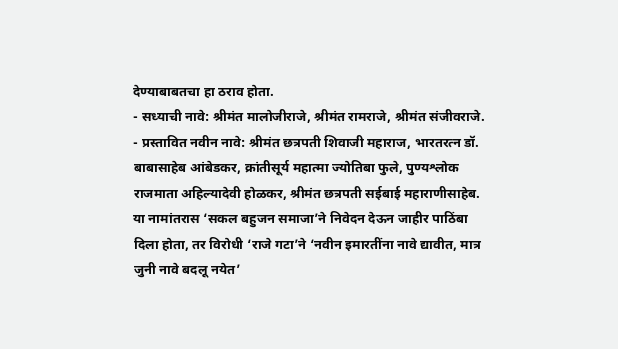देण्याबाबतचा हा ठराव होता.
- सध्याची नावे: श्रीमंत मालोजीराजे, श्रीमंत रामराजे, श्रीमंत संजीवराजे.
- प्रस्तावित नवीन नावे: श्रीमंत छत्रपती शिवाजी महाराज, भारतरत्न डॉ. बाबासाहेब आंबेडकर, क्रांतीसूर्य महात्मा ज्योतिबा फुले, पुण्यश्लोक राजमाता अहिल्यादेवी होळकर, श्रीमंत छत्रपती सईबाई महाराणीसाहेब.
या नामांतरास ‘सकल बहुजन समाजा’ने निवेदन देऊन जाहीर पाठिंबा दिला होता, तर विरोधी ‘राजे गटा’ने ‘नवीन इमारतींना नावे द्यावीत, मात्र जुनी नावे बदलू नयेत’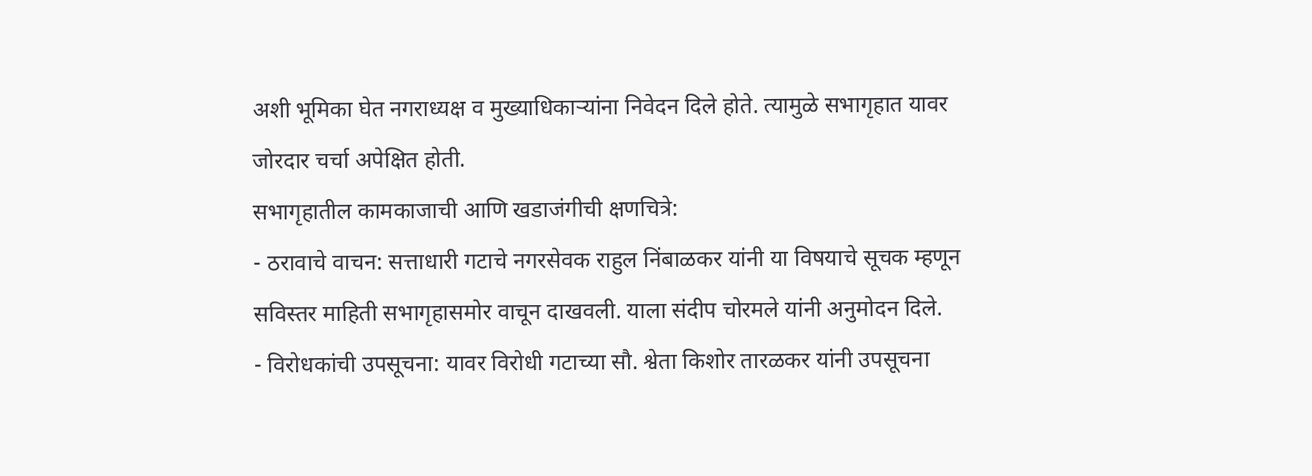अशी भूमिका घेत नगराध्यक्ष व मुख्याधिकाऱ्यांना निवेदन दिले होते. त्यामुळे सभागृहात यावर जोरदार चर्चा अपेक्षित होती.
सभागृहातील कामकाजाची आणि खडाजंगीची क्षणचित्रे:
- ठरावाचे वाचन: सत्ताधारी गटाचे नगरसेवक राहुल निंबाळकर यांनी या विषयाचे सूचक म्हणून सविस्तर माहिती सभागृहासमोर वाचून दाखवली. याला संदीप चोरमले यांनी अनुमोदन दिले.
- विरोधकांची उपसूचना: यावर विरोधी गटाच्या सौ. श्वेता किशोर तारळकर यांनी उपसूचना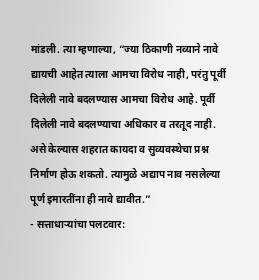मांडली. त्या म्हणाल्या, “ज्या ठिकाणी नव्याने नावे द्यायची आहेत त्याला आमचा विरोध नाही, परंतु पूर्वी दिलेली नावे बदलण्यास आमचा विरोध आहे. पूर्वी दिलेली नावे बदलण्याचा अधिकार व तरतूद नाही. असे केल्यास शहरात कायदा व सुव्यवस्थेचा प्रश्न निर्माण होऊ शकतो. त्यामुळे अद्याप नाव नसलेल्या पूर्ण इमारतींना ही नावे द्यावीत.”
- सत्ताधाऱ्यांचा पलटवार: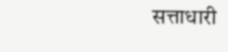सत्ताधारी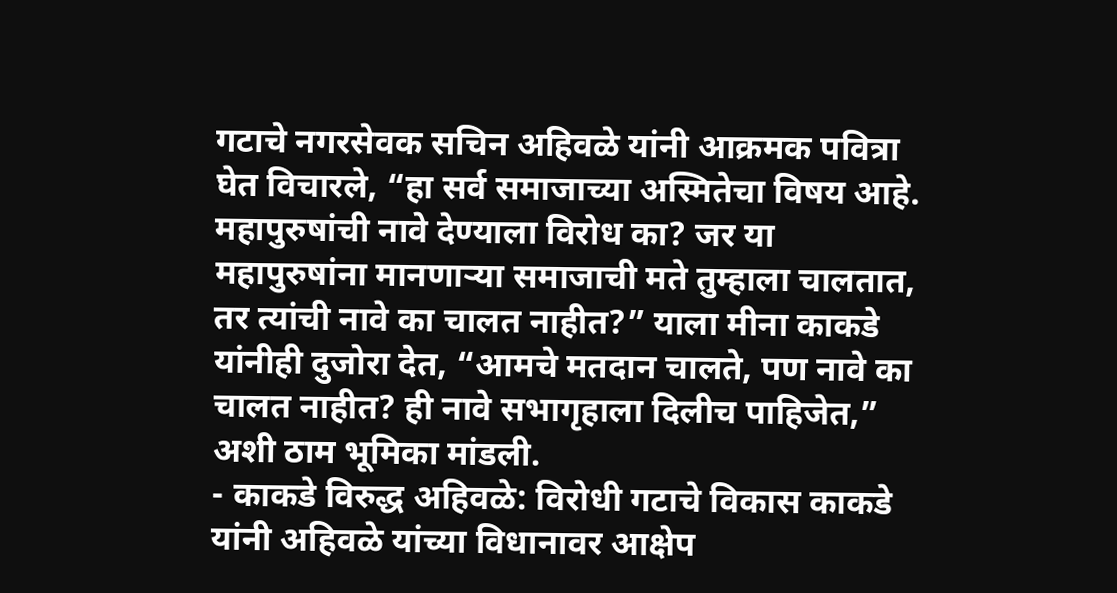गटाचे नगरसेवक सचिन अहिवळे यांनी आक्रमक पवित्रा घेत विचारले, “हा सर्व समाजाच्या अस्मितेचा विषय आहे. महापुरुषांची नावे देण्याला विरोध का? जर या महापुरुषांना मानणाऱ्या समाजाची मते तुम्हाला चालतात, तर त्यांची नावे का चालत नाहीत?” याला मीना काकडे यांनीही दुजोरा देत, “आमचे मतदान चालते, पण नावे का चालत नाहीत? ही नावे सभागृहाला दिलीच पाहिजेत,” अशी ठाम भूमिका मांडली.
- काकडे विरुद्ध अहिवळे: विरोधी गटाचे विकास काकडे यांनी अहिवळे यांच्या विधानावर आक्षेप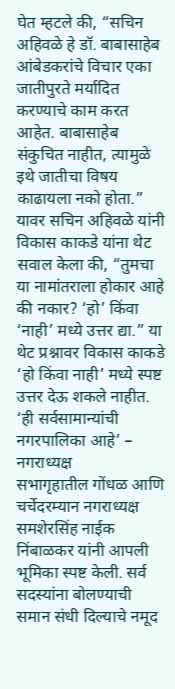घेत म्हटले की, “सचिन अहिवळे हे डॉ. बाबासाहेब आंबेडकरांचे विचार एका जातीपुरते मर्यादित करण्याचे काम करत आहेत. बाबासाहेब संकुचित नाहीत, त्यामुळे इथे जातीचा विषय काढायला नको होता.” यावर सचिन अहिवळे यांनी विकास काकडे यांना थेट सवाल केला की, “तुमचा या नामांतराला होकार आहे की नकार? ‘हो’ किंवा ‘नाही’ मध्ये उत्तर द्या.” या थेट प्रश्नावर विकास काकडे ‘हो किंवा नाही’ मध्ये स्पष्ट उत्तर देऊ शकले नाहीत.
‘ही सर्वसामान्यांची नगरपालिका आहे’ – नगराध्यक्ष
सभागृहातील गोंधळ आणि चर्चेदरम्यान नगराध्यक्ष समशेरसिंह नाईक निंबाळकर यांनी आपली भूमिका स्पष्ट केली. सर्व सदस्यांना बोलण्याची समान संधी दिल्याचे नमूद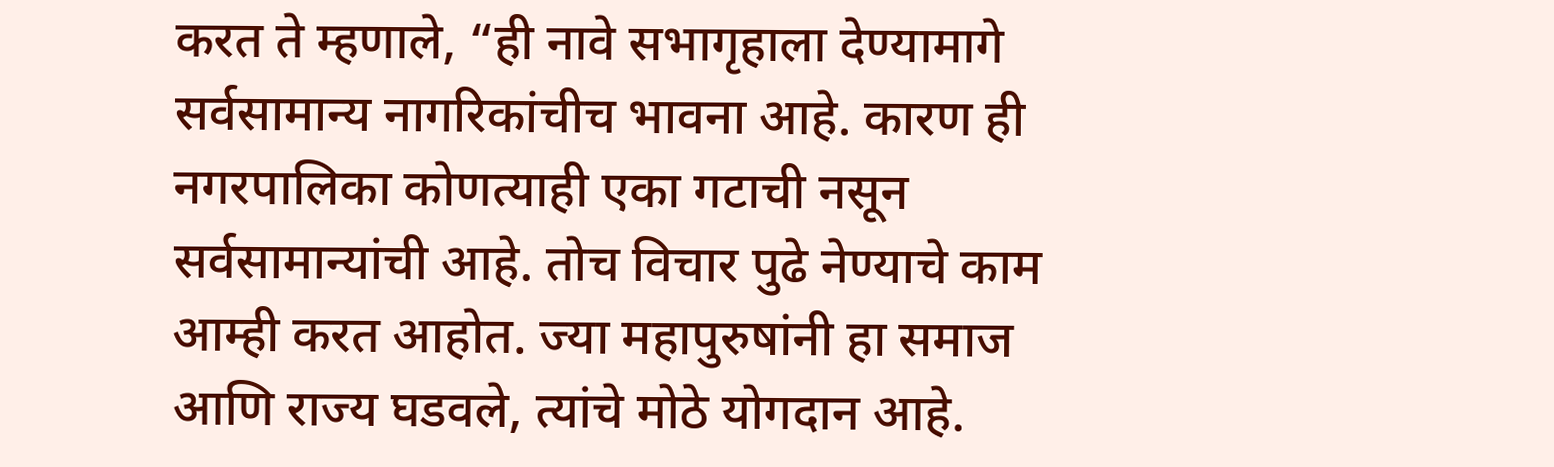करत ते म्हणाले, “ही नावे सभागृहाला देण्यामागे सर्वसामान्य नागरिकांचीच भावना आहे. कारण ही नगरपालिका कोणत्याही एका गटाची नसून सर्वसामान्यांची आहे. तोच विचार पुढे नेण्याचे काम आम्ही करत आहोत. ज्या महापुरुषांनी हा समाज आणि राज्य घडवले, त्यांचे मोठे योगदान आहे.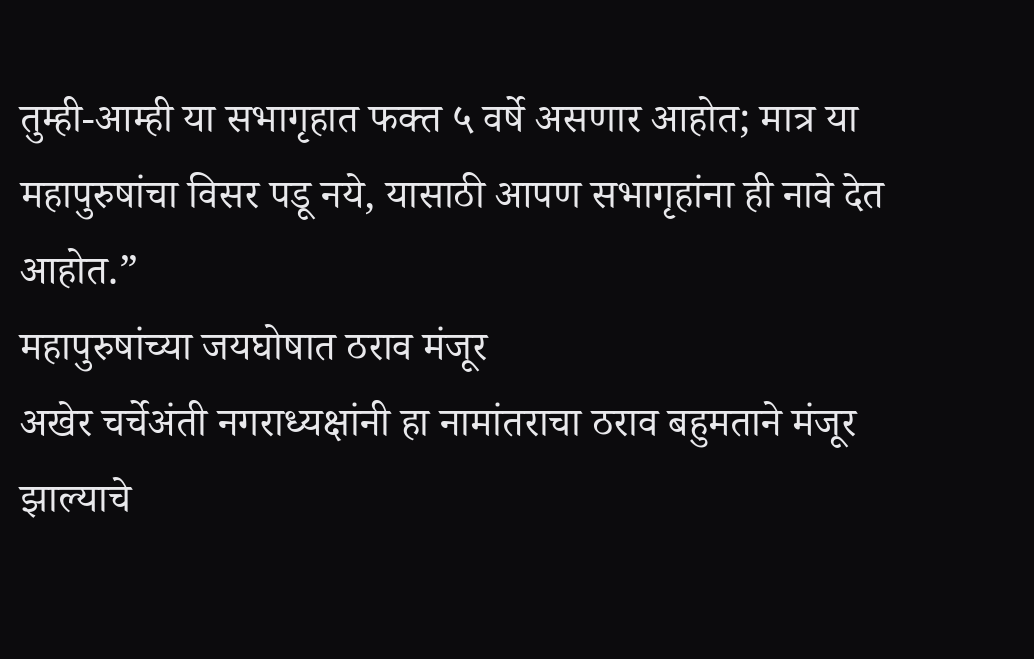तुम्ही-आम्ही या सभागृहात फक्त ५ वर्षे असणार आहोत; मात्र या महापुरुषांचा विसर पडू नये, यासाठी आपण सभागृहांना ही नावे देत आहोत.”
महापुरुषांच्या जयघोषात ठराव मंजूर
अखेर चर्चेअंती नगराध्यक्षांनी हा नामांतराचा ठराव बहुमताने मंजूर झाल्याचे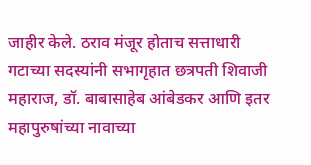जाहीर केले. ठराव मंजूर होताच सत्ताधारी गटाच्या सदस्यांनी सभागृहात छत्रपती शिवाजी महाराज, डॉ. बाबासाहेब आंबेडकर आणि इतर महापुरुषांच्या नावाच्या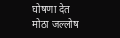घोषणा देत मोठा जल्लोष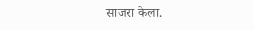साजरा केला.